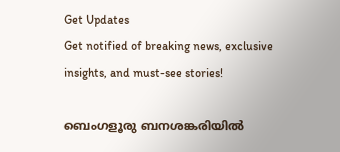Get Updates
Get notified of breaking news, exclusive insights, and must-see stories!

ബെംഗളൂരു ബനശങ്കരിയിൽ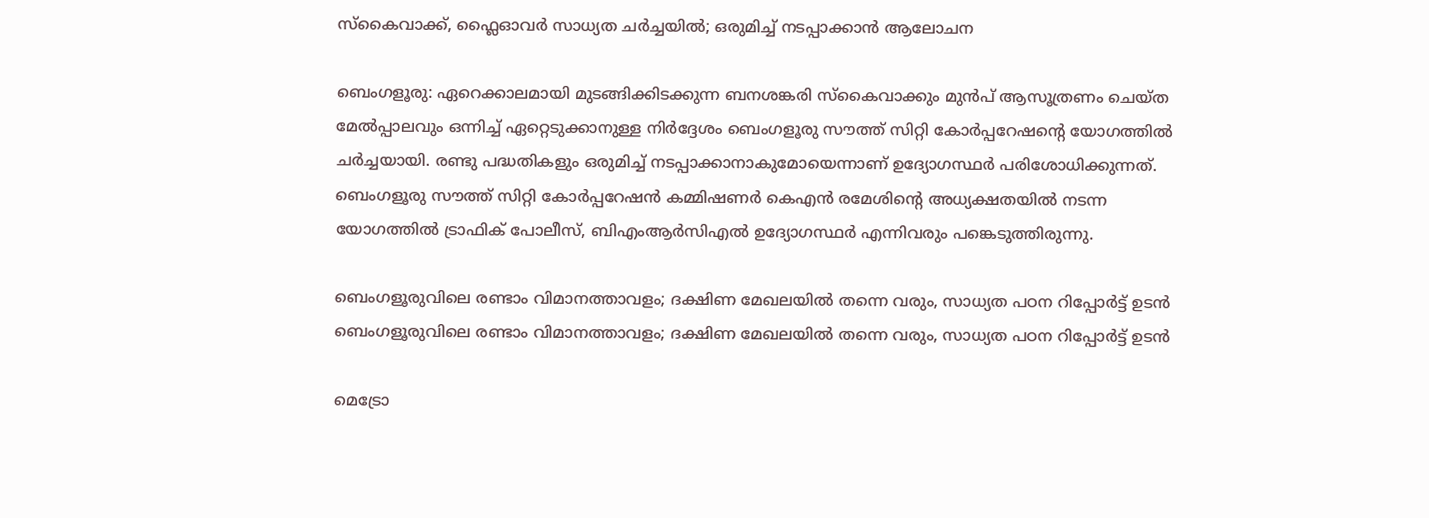സ്‌കൈവാക്ക്, ഫ്ലൈഓവർ സാധ്യത ചർച്ചയിൽ; ഒരുമിച്ച് നടപ്പാക്കാൻ ആലോചന

ബെംഗളൂരു: ഏറെക്കാലമായി മുടങ്ങിക്കിടക്കുന്ന ബനശങ്കരി സ്കൈവാക്കും മുൻപ് ആസൂത്രണം ചെയ്‌ത മേൽപ്പാലവും ഒന്നിച്ച് ഏറ്റെടുക്കാനുള്ള നിർദ്ദേശം ബെംഗളൂരു സൗത്ത് സിറ്റി കോർപ്പറേഷന്റെ യോഗത്തിൽ ചർച്ചയായി. രണ്ടു പദ്ധതികളും ഒരുമിച്ച് നടപ്പാക്കാനാകുമോയെന്നാണ് ഉദ്യോഗസ്ഥർ പരിശോധിക്കുന്നത്. ബെംഗളൂരു സൗത്ത് സിറ്റി കോർപ്പറേഷൻ കമ്മിഷണർ കെഎൻ രമേശിന്റെ അധ്യക്ഷതയിൽ നടന്ന യോഗത്തിൽ ട്രാഫിക് പോലീസ്, ബിഎംആർസിഎൽ ഉദ്യോഗസ്ഥർ എന്നിവരും പങ്കെടുത്തിരുന്നു.

ബെംഗളൂരുവിലെ രണ്ടാം വിമാനത്താവളം; ദക്ഷിണ മേഖലയിൽ തന്നെ വരും, സാധ്യത പഠന റിപ്പോർട്ട് ഉടൻ
ബെംഗളൂരുവിലെ രണ്ടാം വിമാനത്താവളം; ദക്ഷിണ മേഖലയിൽ തന്നെ വരും, സാധ്യത പഠന റിപ്പോർട്ട് ഉടൻ

മെട്രോ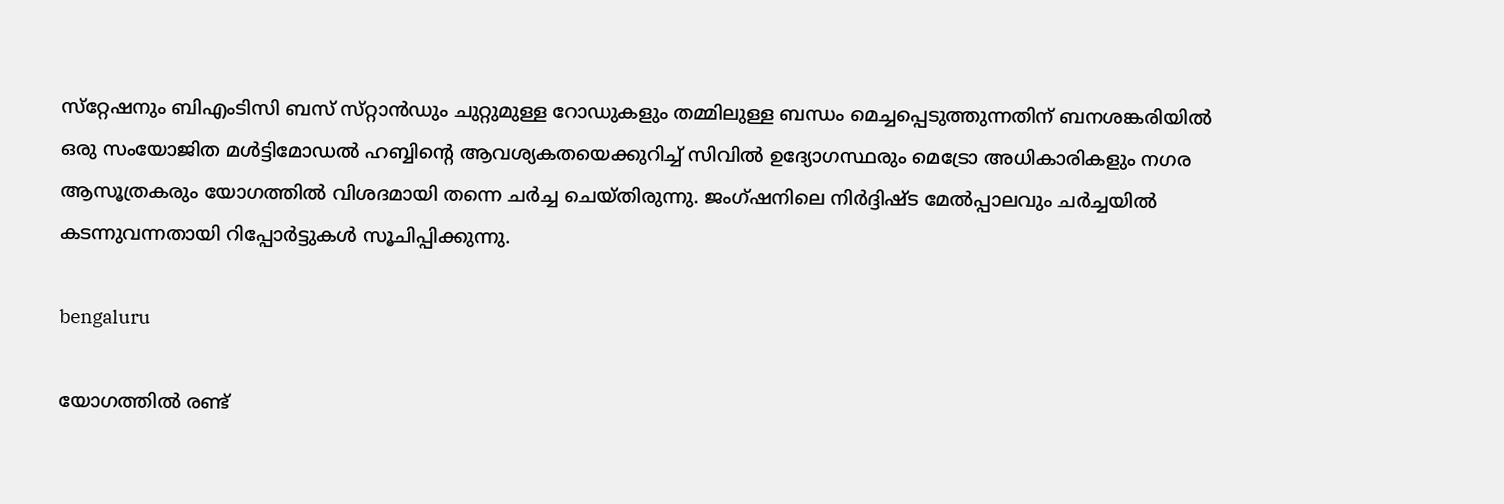സ്‌റ്റേഷനും ബിഎംടിസി ബസ് സ്‌റ്റാൻഡും ചുറ്റുമുള്ള റോഡുകളും തമ്മിലുള്ള ബന്ധം മെച്ചപ്പെടുത്തുന്നതിന് ബനശങ്കരിയിൽ ഒരു സംയോജിത മൾട്ടിമോഡൽ ഹബ്ബിന്റെ ആവശ്യകതയെക്കുറിച്ച് സിവിൽ ഉദ്യോഗസ്ഥരും മെട്രോ അധികാരികളും നഗര ആസൂത്രകരും യോഗത്തിൽ വിശദമായി തന്നെ ചർച്ച ചെയ്‌തിരുന്നു. ജംഗ്ഷനിലെ നിർദ്ദിഷ്‌ട മേൽപ്പാലവും ചർച്ചയിൽ കടന്നുവന്നതായി റിപ്പോർട്ടുകൾ സൂചിപ്പിക്കുന്നു.

bengaluru

യോഗത്തിൽ രണ്ട്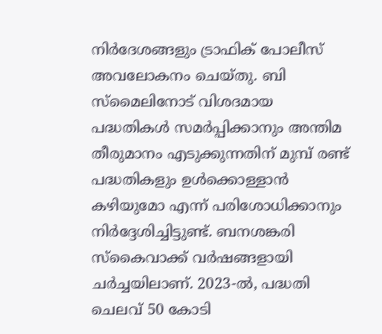നിർദേശങ്ങളും ട്രാഫിക് പോലീസ് അവലോകനം ചെയ്‌തു. ബി സ്മൈലിനോട് വിശദമായ പദ്ധതികൾ സമർപ്പിക്കാനും അന്തിമ തീരുമാനം എടുക്കുന്നതിന് മുമ്പ് രണ്ട് പദ്ധതികളും ഉൾക്കൊള്ളാൻ കഴിയുമോ എന്ന് പരിശോധിക്കാനും നിർദ്ദേശിച്ചിട്ടുണ്ട്. ബനശങ്കരി സ്കൈവാക്ക് വർഷങ്ങളായി ചർച്ചയിലാണ്. 2023-ൽ, പദ്ധതി ചെലവ് 50 കോടി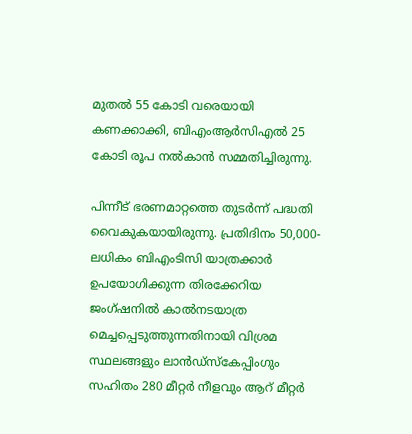മുതൽ 55 കോടി വരെയായി കണക്കാക്കി, ബിഎംആർസിഎൽ 25 കോടി രൂപ നൽകാൻ സമ്മതിച്ചിരുന്നു.

പിന്നീട് ഭരണമാറ്റത്തെ തുടർന്ന് പദ്ധതി വൈകുകയായിരുന്നു. പ്രതിദിനം 50,000-ലധികം ബിഎംടിസി യാത്രക്കാർ ഉപയോഗിക്കുന്ന തിരക്കേറിയ ജംഗ്ഷനിൽ കാൽനടയാത്ര മെച്ചപ്പെടുത്തുന്നതിനായി വിശ്രമ സ്ഥലങ്ങളും ലാൻഡ്സ്കേപ്പിംഗും സഹിതം 280 മീറ്റർ നീളവും ആറ് മീറ്റർ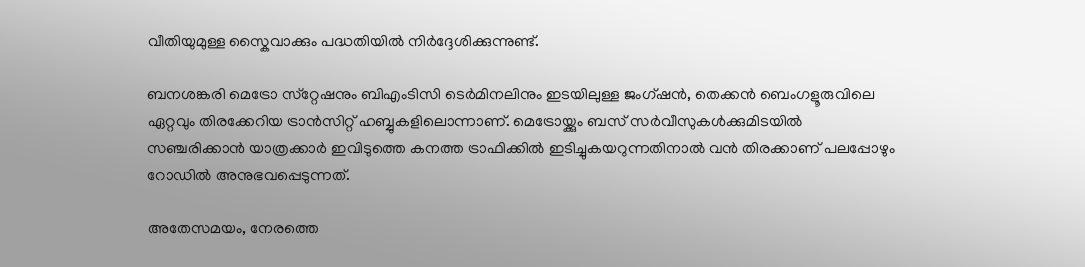വീതിയുമുള്ള സ്കൈവാക്കും പദ്ധതിയിൽ നിർദ്ദേശിക്കുന്നുണ്ട്.

ബനശങ്കരി മെട്രോ സ്‌റ്റേഷനും ബിഎംടിസി ടെർമിനലിനും ഇടയിലുള്ള ജംഗ്ഷൻ, തെക്കൻ ബെംഗളൂരുവിലെ ഏറ്റവും തിരക്കേറിയ ട്രാൻസിറ്റ് ഹബ്ബുകളിലൊന്നാണ്. മെട്രോയ്ക്കും ബസ് സർവീസുകൾക്കുമിടയിൽ സഞ്ചരിക്കാൻ യാത്രക്കാർ ഇവിടുത്തെ കനത്ത ട്രാഫിക്കിൽ ഇടിച്ചുകയറുന്നതിനാൽ വൻ തിരക്കാണ് പലപ്പോഴും റോഡിൽ അനുഭവപ്പെടുന്നത്.

അതേസമയം, നേരത്തെ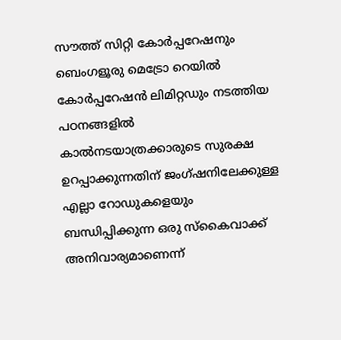സൗത്ത് സിറ്റി കോർപ്പറേഷനും ബെംഗളൂരു മെട്രോ റെയിൽ കോർപ്പറേഷൻ ലിമിറ്റഡും നടത്തിയ പഠനങ്ങളിൽ കാൽനടയാത്രക്കാരുടെ സുരക്ഷ ഉറപ്പാക്കുന്നതിന് ജംഗ്ഷനിലേക്കുള്ള എല്ലാ റോഡുകളെയും ബന്ധിപ്പിക്കുന്ന ഒരു സ്കൈവാക്ക് അനിവാര്യമാണെന്ന്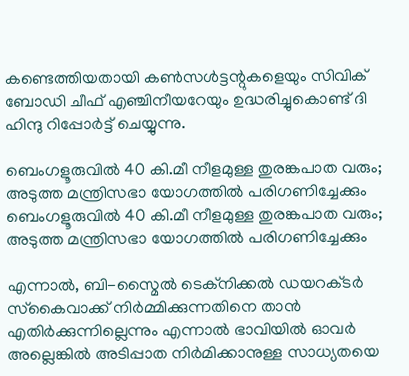കണ്ടെത്തിയതായി കൺസൾട്ടന്റുകളെയും സിവിക് ബോഡി ചീഫ് എഞ്ചിനീയറേയും ഉദ്ധരിച്ചുകൊണ്ട് ദി ഹിന്ദു റിപ്പോർട്ട് ചെയ്യുന്നു.

ബെംഗളൂരുവിൽ 40 കി.മീ നീളമുള്ള തുരങ്കപാത വരും; അടുത്ത മന്ത്രിസഭാ യോഗത്തിൽ പരിഗണിച്ചേക്കും
ബെംഗളൂരുവിൽ 40 കി.മീ നീളമുള്ള തുരങ്കപാത വരും; അടുത്ത മന്ത്രിസഭാ യോഗത്തിൽ പരിഗണിച്ചേക്കും

എന്നാൽ, ബി-സ്മൈൽ ടെക്‌നിക്കൽ ഡയറക്‌ടർ സ്‌കൈവാക്ക് നിർമ്മിക്കുന്നതിനെ താൻ എതിർക്കുന്നില്ലെന്നും എന്നാൽ ഭാവിയിൽ ഓവർ അല്ലെങ്കിൽ അടിപ്പാത നിർമിക്കാനുള്ള സാധ്യതയെ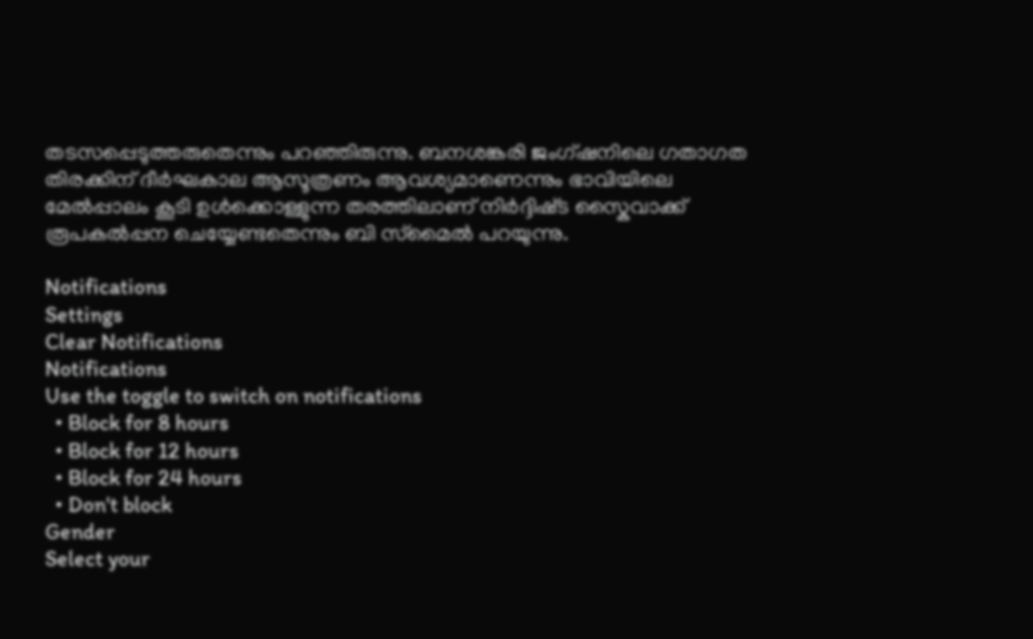തടസപ്പെടുത്തരുതെന്നും പറഞ്ഞിരുന്നു. ബനശങ്കരി ജംഗ്ഷനിലെ ഗതാഗത തിരക്കിന് ദീർഘകാല ആസൂത്രണം ആവശ്യമാണെന്നും ഭാവിയിലെ മേൽപ്പാലം കൂടി ഉൾക്കൊള്ളുന്ന തരത്തിലാണ് നിർദ്ദിഷ്‌ട സ്കൈവാക്ക് രൂപകൽപ്പന ചെയ്യേണ്ടതെന്നും ബി സ്‌മൈൽ പറയുന്നു.

Notifications
Settings
Clear Notifications
Notifications
Use the toggle to switch on notifications
  • Block for 8 hours
  • Block for 12 hours
  • Block for 24 hours
  • Don't block
Gender
Select your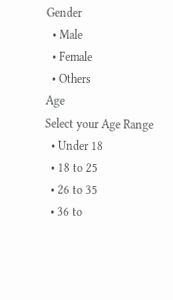Gender
  • Male
  • Female
  • Others
Age
Select your Age Range
  • Under 18
  • 18 to 25
  • 26 to 35
  • 36 to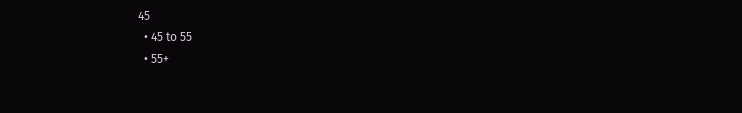45
  • 45 to 55
  • 55+